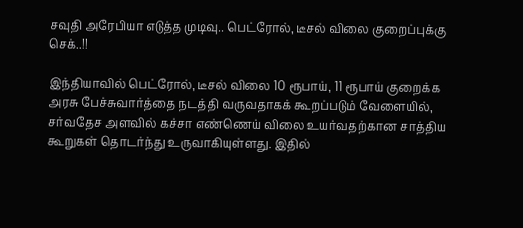சவுதி அரேபியா எடுத்த முடிவு.. பெட்ரோல், டீசல் விலை குறைப்புக்கு செக்..!!

இந்தியாவில் பெட்ரோல், டீசல் விலை 10 ரூபாய், 11 ரூபாய் குறைக்க அரசு பேச்சுவார்த்தை நடத்தி வருவதாகக் கூறப்படும் வேளையில், சர்வதேச அளவில் கச்சா எண்ணெய் விலை உயர்வதற்கான சாத்திய கூறுகள் தொடர்ந்து உருவாகியுள்ளது. இதில்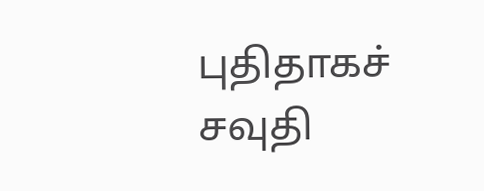புதிதாகச் சவுதி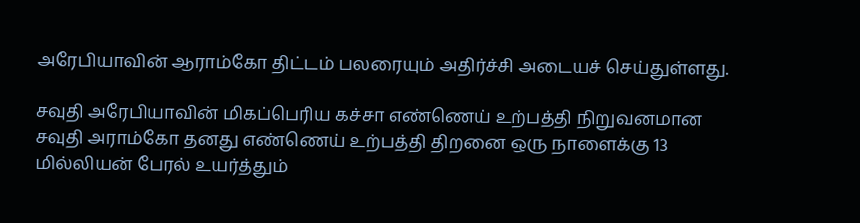அரேபியாவின் ஆராம்கோ திட்டம் பலரையும் அதிர்ச்சி அடையச் செய்துள்ளது.

சவுதி அரேபியாவின் மிகப்பெரிய கச்சா எண்ணெய் உற்பத்தி நிறுவனமான சவுதி அராம்கோ தனது எண்ணெய் உற்பத்தி திறனை ஒரு நாளைக்கு 13 மில்லியன் பேரல் உயர்த்தும்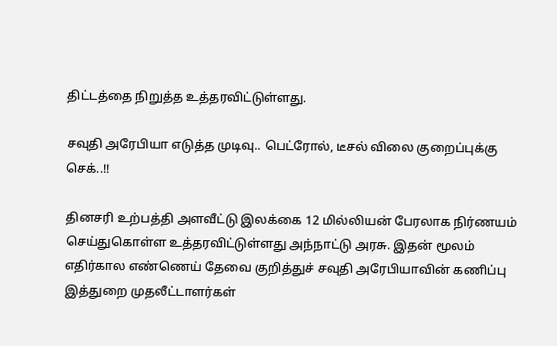திட்டத்தை நிறுத்த உத்தரவிட்டுள்ளது.

சவுதி அரேபியா எடுத்த முடிவு.. பெட்ரோல், டீசல் விலை குறைப்புக்கு செக்..!!

தினசரி உற்பத்தி அளவீட்டு இலக்கை 12 மில்லியன் பேரலாக நிர்ணயம் செய்துகொள்ள உத்தரவிட்டுள்ளது அந்நாட்டு அரசு. இதன் மூலம் எதிர்கால எண்ணெய் தேவை குறித்துச் சவுதி அரேபியாவின் கணிப்பு இத்துறை முதலீட்டாளர்கள்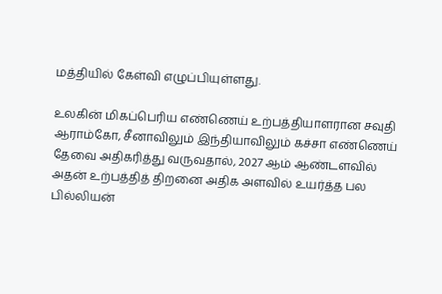மத்தியில் கேள்வி எழுப்பியுள்ளது.

உலகின் மிகப்பெரிய எண்ணெய் உற்பத்தியாளரான சவுதி ஆராம்கோ, சீனாவிலும் இந்தியாவிலும் கச்சா எண்ணெய் தேவை அதிகரித்து வருவதால், 2027 ஆம் ஆண்டளவில் அதன் உற்பத்தித் திறனை அதிக அளவில் உயர்த்த பல பில்லியன்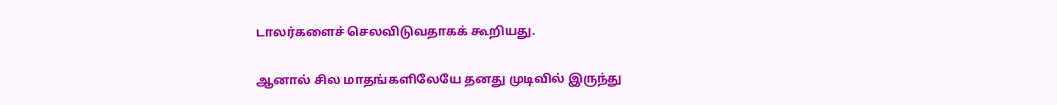டாலர்களைச் செலவிடுவதாகக் கூறியது.

ஆனால் சில மாதங்களிலேயே தனது முடிவில் இருந்து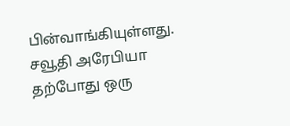பின்வாங்கியுள்ளது. சவூதி அரேபியா தற்போது ஒரு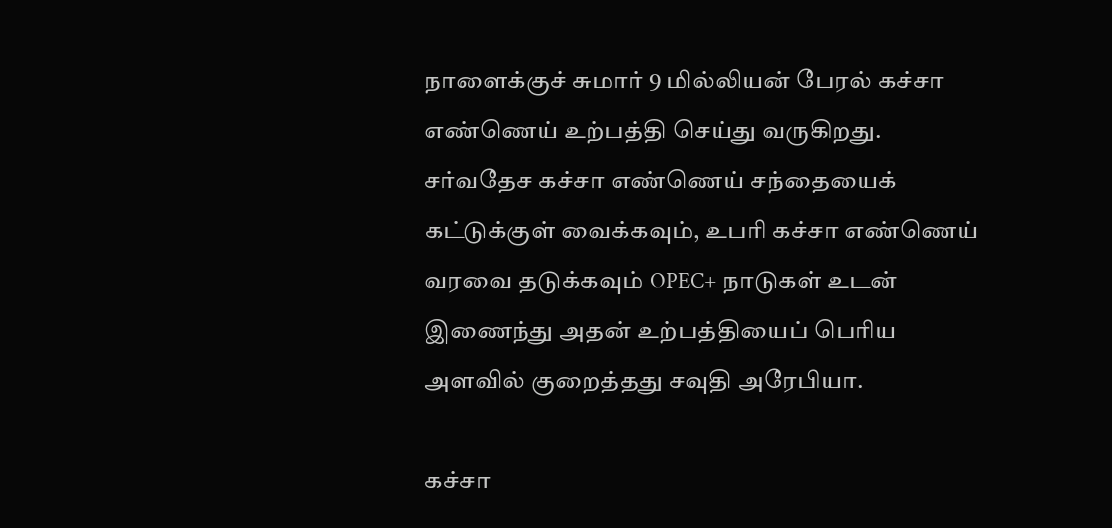நாளைக்குச் சுமார் 9 மில்லியன் பேரல் கச்சா எண்ணெய் உற்பத்தி செய்து வருகிறது. சர்வதேச கச்சா எண்ணெய் சந்தையைக் கட்டுக்குள் வைக்கவும், உபரி கச்சா எண்ணெய் வரவை தடுக்கவும் OPEC+ நாடுகள் உடன் இணைந்து அதன் உற்பத்தியைப் பெரிய அளவில் குறைத்தது சவுதி அரேபியா.

கச்சா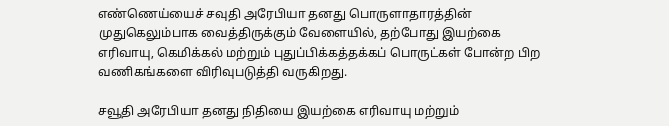எண்ணெய்யைச் சவுதி அரேபியா தனது பொருளாதாரத்தின் முதுகெலும்பாக வைத்திருக்கும் வேளையில், தற்போது இயற்கை எரிவாயு, கெமிக்கல் மற்றும் புதுப்பிக்கத்தக்கப் பொருட்கள் போன்ற பிற வணிகங்களை விரிவுபடுத்தி வருகிறது.

சவூதி அரேபியா தனது நிதியை இயற்கை எரிவாயு மற்றும்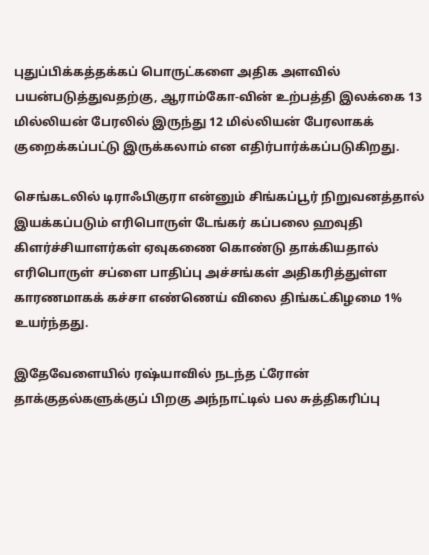புதுப்பிக்கத்தக்கப் பொருட்களை அதிக அளவில் பயன்படுத்துவதற்கு, ஆராம்கோ-வின் உற்பத்தி இலக்கை 13 மில்லியன் பேரலில் இருந்து 12 மில்லியன் பேரலாகக் குறைக்கப்பட்டு இருக்கலாம் என எதிர்பார்க்கப்படுகிறது.

செங்கடலில் டிராஃபிகுரா என்னும் சிங்கப்பூர் நிறுவனத்தால் இயக்கப்படும் எரிபொருள் டேங்கர் கப்பலை ஹவுதி கிளர்ச்சியாளர்கள் ஏவுகணை கொண்டு தாக்கியதால் எரிபொருள் சப்ளை பாதிப்பு அச்சங்கள் அதிகரித்துள்ள காரணமாகக் கச்சா எண்ணெய் விலை திங்கட்கிழமை 1% உயர்ந்தது.

இதேவேளையில் ரஷ்யாவில் நடந்த ட்ரோன் தாக்குதல்களுக்குப் பிறகு அந்நாட்டில் பல சுத்திகரிப்பு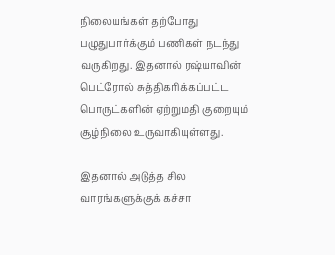நிலையங்கள் தற்போது பழுதுபார்க்கும் பணிகள் நடந்து வருகிறது. இதனால் ரஷ்யாவின் பெட்ரோல் சுத்திகரிக்கப்பட்ட பொருட்களின் ஏற்றுமதி குறையும் சூழ்நிலை உருவாகியுள்ளது.

இதனால் அடுத்த சில வாரங்களுக்குக் கச்சா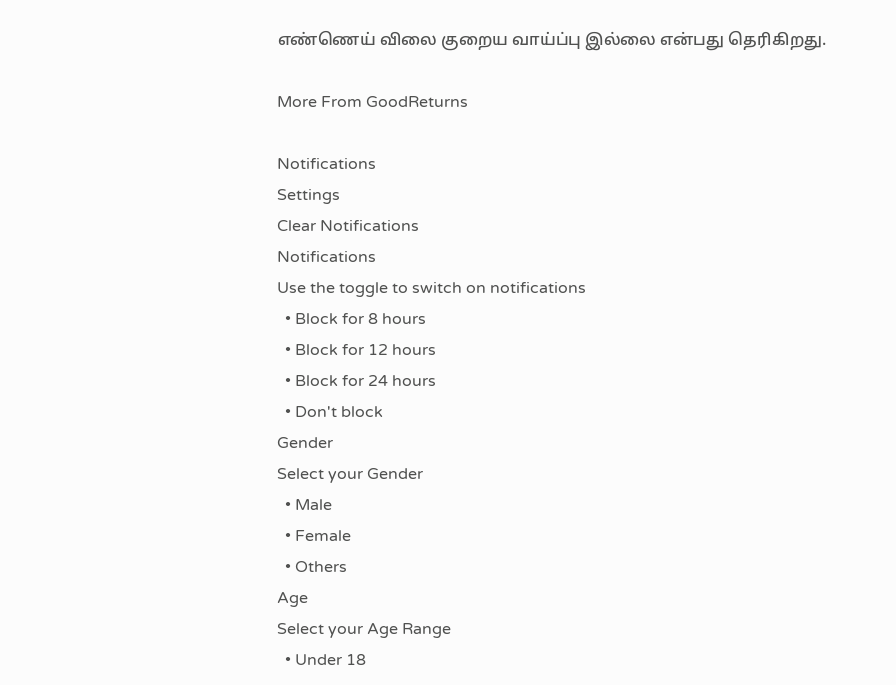எண்ணெய் விலை குறைய வாய்ப்பு இல்லை என்பது தெரிகிறது.

More From GoodReturns

Notifications
Settings
Clear Notifications
Notifications
Use the toggle to switch on notifications
  • Block for 8 hours
  • Block for 12 hours
  • Block for 24 hours
  • Don't block
Gender
Select your Gender
  • Male
  • Female
  • Others
Age
Select your Age Range
  • Under 18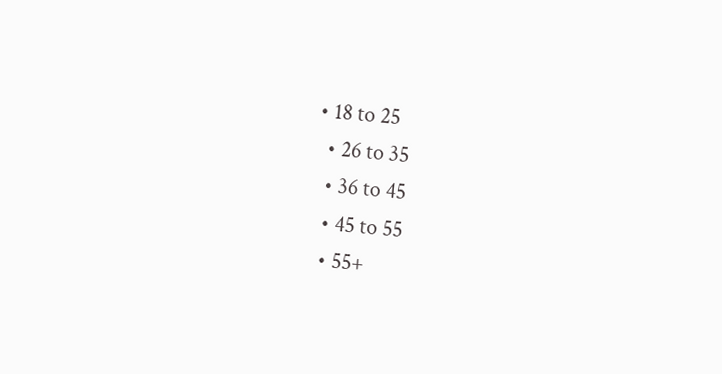• 18 to 25
  • 26 to 35
  • 36 to 45
  • 45 to 55
  • 55+